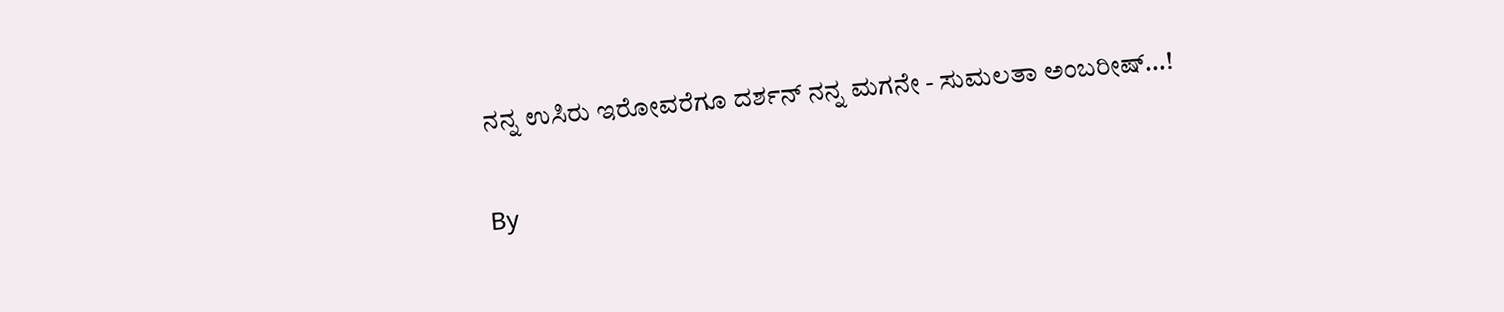ನನ್ನ ಉಸಿರು ಇರೋವರೆಗೂ ದರ್ಶನ್ ನನ್ನ ಮಗನೇ - ಸುಮಲತಾ ಅಂಬರೀಷ್...!

By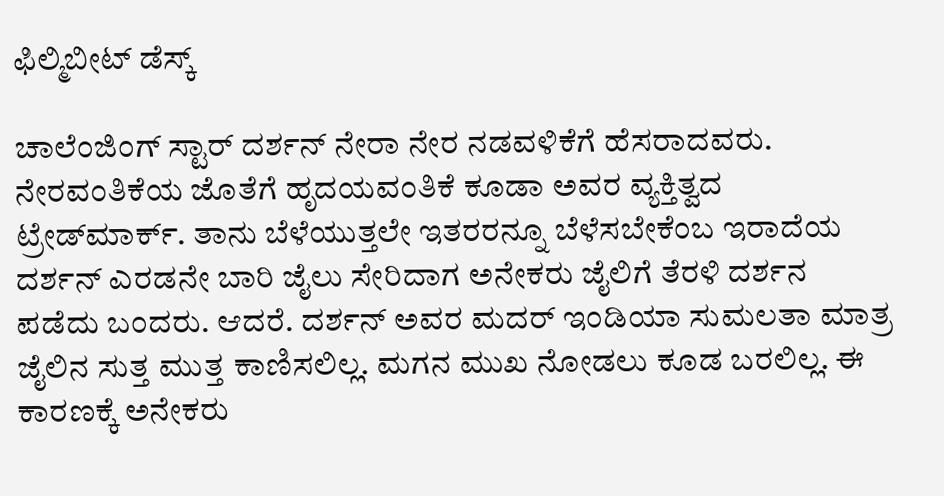ಫಿಲ್ಮಿಬೀಟ್ ಡೆಸ್ಕ್

ಚಾಲೆಂಜಿಂಗ್ ಸ್ಟಾರ್ ದರ್ಶನ್ ನೇರಾ ನೇರ ನಡವಳಿಕೆಗೆ ಹೆಸರಾದವರು. ನೇರವಂತಿಕೆಯ ಜೊತೆಗೆ ಹೃದಯವಂತಿಕೆ ಕೂಡಾ ಅವರ ವ್ಯಕ್ತಿತ್ವದ ಟ್ರೇಡ್‌ಮಾರ್ಕ್. ತಾನು ಬೆಳೆಯುತ್ತಲೇ ಇತರರನ್ನೂ ಬೆಳೆಸಬೇಕೆಂಬ ಇರಾದೆಯ ದರ್ಶನ್ ಎರಡನೇ ಬಾರಿ ಜೈಲು ಸೇರಿದಾಗ ಅನೇಕರು ಜೈಲಿಗೆ ತೆರಳಿ ದರ್ಶನ ಪಡೆದು ಬಂದರು. ಆದರೆ. ದರ್ಶನ್ ಅವರ ಮದರ್ ಇಂಡಿಯಾ ಸುಮಲತಾ ಮಾತ್ರ ಜೈಲಿನ ಸುತ್ತ ಮುತ್ತ ಕಾಣಿಸಲಿಲ್ಲ. ಮಗನ ಮುಖ ನೋಡಲು ಕೂಡ ಬರಲಿಲ್ಲ. ಈ ಕಾರಣಕ್ಕೆ ಅನೇಕರು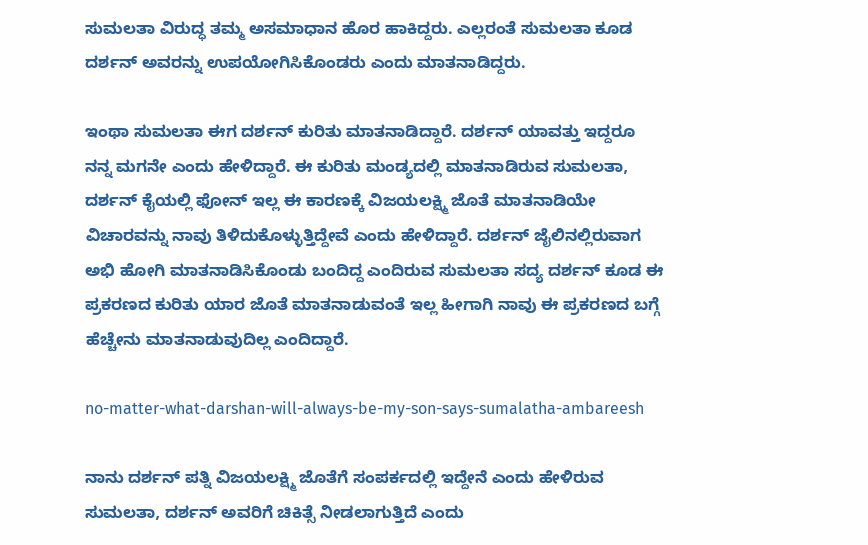ಸುಮಲತಾ ವಿರುದ್ಧ ತಮ್ಮ ಅಸಮಾಧಾನ ಹೊರ ಹಾಕಿದ್ದರು. ಎಲ್ಲರಂತೆ ಸುಮಲತಾ ಕೂಡ ದರ್ಶನ್ ಅವರನ್ನು ಉಪಯೋಗಿಸಿಕೊಂಡರು ಎಂದು ಮಾತನಾಡಿದ್ದರು.

ಇಂಥಾ ಸುಮಲತಾ ಈಗ ದರ್ಶನ್ ಕುರಿತು ಮಾತನಾಡಿದ್ದಾರೆ. ದರ್ಶನ್ ಯಾವತ್ತು ಇದ್ದರೂ ನನ್ನ ಮಗನೇ ಎಂದು ಹೇಳಿದ್ದಾರೆ. ಈ ಕುರಿತು ಮಂಡ್ಯದಲ್ಲಿ ಮಾತನಾಡಿರುವ ಸುಮಲತಾ, ದರ್ಶನ್ ಕೈಯಲ್ಲಿ ಫೋನ್ ಇಲ್ಲ ಈ ಕಾರಣಕ್ಕೆ ವಿಜಯಲಕ್ಷ್ಮಿ ಜೊತೆ ಮಾತನಾಡಿಯೇ ವಿಚಾರವನ್ನು ನಾವು ತಿಳಿದುಕೊಳ್ಳುತ್ತಿದ್ದೇವೆ ಎಂದು ಹೇಳಿದ್ದಾರೆ. ದರ್ಶನ್ ಜೈಲಿನಲ್ಲಿರುವಾಗ ಅಭಿ ಹೋಗಿ ಮಾತನಾಡಿಸಿಕೊಂಡು ಬಂದಿದ್ದ ಎಂದಿರುವ ಸುಮಲತಾ ಸದ್ಯ ದರ್ಶನ್ ಕೂಡ ಈ ಪ್ರಕರಣದ ಕುರಿತು ಯಾರ ಜೊತೆ ಮಾತನಾಡುವಂತೆ ಇಲ್ಲ ಹೀಗಾಗಿ ನಾವು ಈ ಪ್ರಕರಣದ ಬಗ್ಗೆ ಹೆಚ್ಚೇನು ಮಾತನಾಡುವುದಿಲ್ಲ ಎಂದಿದ್ದಾರೆ.

no-matter-what-darshan-will-always-be-my-son-says-sumalatha-ambareesh

ನಾನು ದರ್ಶನ್ ಪತ್ನಿ ವಿಜಯಲಕ್ಷ್ಮಿ ಜೊತೆಗೆ ಸಂಪರ್ಕದಲ್ಲಿ ಇದ್ದೇನೆ ಎಂದು ಹೇಳಿರುವ ಸುಮಲತಾ, ದರ್ಶನ್ ಅವರಿಗೆ ಚಿಕಿತ್ಸೆ ನೀಡಲಾಗುತ್ತಿದೆ ಎಂದು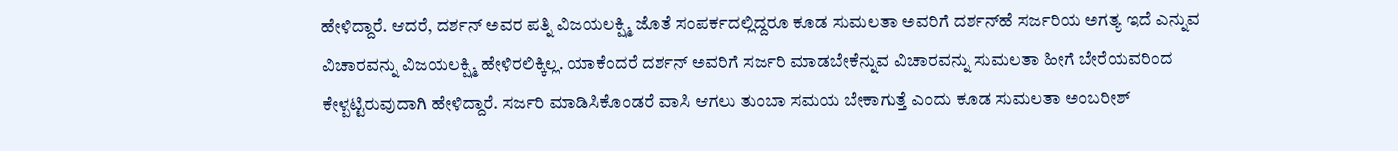ಹೇಳಿದ್ದಾರೆ. ಆದರೆ, ದರ್ಶನ್ ಅವರ ಪತ್ನಿ ವಿಜಯಲಕ್ಷ್ಮಿ ಜೊತೆ ಸಂಪರ್ಕದಲ್ಲಿದ್ದರೂ ಕೂಡ ಸುಮಲತಾ ಅವರಿಗೆ ದರ್ಶನ್‌ಹೆ ಸರ್ಜರಿಯ ಅಗತ್ಯ ಇದೆ ಎನ್ನುವ ವಿಚಾರವನ್ನು ವಿಜಯಲಕ್ಷ್ಮಿ ಹೇಳಿರಲಿಕ್ಕಿಲ್ಲ. ಯಾಕೆಂದರೆ ದರ್ಶನ್ ಅವರಿಗೆ ಸರ್ಜರಿ ಮಾಡಬೇಕೆನ್ನುವ ವಿಚಾರವನ್ನು ಸುಮಲತಾ ಹೀಗೆ ಬೇರೆಯವರಿಂದ ಕೇಳ್ಪಟ್ಟಿರುವುದಾಗಿ ಹೇಳಿದ್ದಾರೆ. ಸರ್ಜರಿ ಮಾಡಿಸಿಕೊಂಡರೆ ವಾಸಿ ಆಗಲು ತುಂಬಾ ಸಮಯ ಬೇಕಾಗುತ್ತೆ ಎಂದು ಕೂಡ ಸುಮಲತಾ ಅಂಬರೀಶ್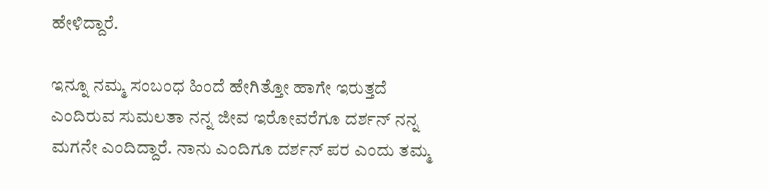ಹೇಳಿದ್ದಾರೆ.

ಇನ್ನೂ ನಮ್ಮ ಸಂಬಂಧ ಹಿಂದೆ ಹೇಗಿತ್ತೋ ಹಾಗೇ ಇರುತ್ತದೆ ಎಂದಿರುವ ಸುಮಲತಾ ನನ್ನ ಜೀವ ಇರೋವರೆಗೂ ದರ್ಶನ್ ನನ್ನ ಮಗನೇ ಎಂದಿದ್ದಾರೆ. ನಾನು ಎಂದಿಗೂ ದರ್ಶನ್ ಪರ ಎಂದು ತಮ್ಮ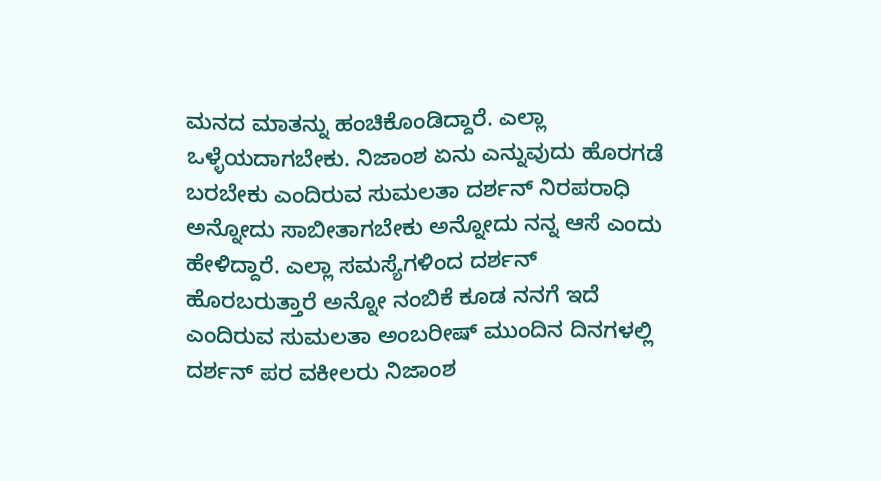ಮನದ ಮಾತನ್ನು ಹಂಚಿಕೊಂಡಿದ್ದಾರೆ. ಎಲ್ಲಾ ಒಳ್ಳೆಯದಾಗಬೇಕು. ನಿಜಾಂಶ ಏನು ಎನ್ನುವುದು ಹೊರಗಡೆ ಬರಬೇಕು ಎಂದಿರುವ ಸುಮಲತಾ ದರ್ಶನ್ ನಿರಪರಾಧಿ ಅನ್ನೋದು ಸಾಬೀತಾಗಬೇಕು ಅನ್ನೋದು ನನ್ನ ಆಸೆ ಎಂದು ಹೇಳಿದ್ದಾರೆ. ಎಲ್ಲಾ ಸಮಸ್ಯೆಗಳಿಂದ ದರ್ಶನ್ ಹೊರಬರುತ್ತಾರೆ ಅನ್ನೋ ನಂಬಿಕೆ ಕೂಡ ನನಗೆ ಇದೆ ಎಂದಿರುವ ಸುಮಲತಾ ಅಂಬರೀಷ್ ಮುಂದಿನ ದಿನಗಳಲ್ಲಿ ದರ್ಶನ್ ಪರ ವಕೀಲರು ನಿಜಾಂಶ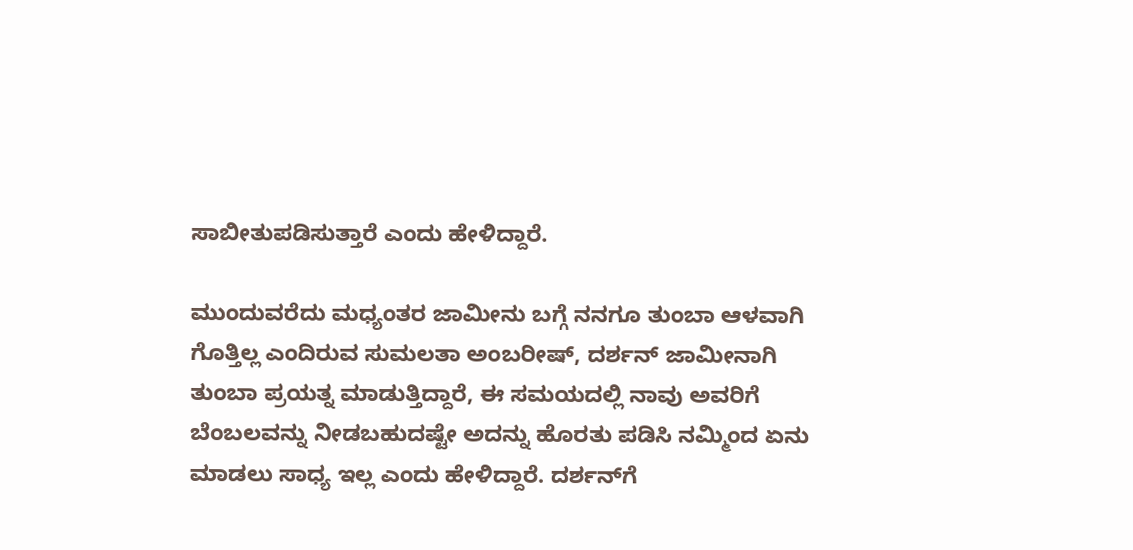ಸಾಬೀತುಪಡಿಸುತ್ತಾರೆ ಎಂದು ಹೇಳಿದ್ದಾರೆ.

ಮುಂದುವರೆದು ಮಧ್ಯಂತರ ಜಾಮೀನು ಬಗ್ಗೆ ನನಗೂ ತುಂಬಾ ಆಳವಾಗಿ ಗೊತ್ತಿಲ್ಲ ಎಂದಿರುವ ಸುಮಲತಾ ಅಂಬರೀಷ್, ದರ್ಶನ್ ಜಾಮೀನಾಗಿ ತುಂಬಾ ಪ್ರಯತ್ನ ಮಾಡುತ್ತಿದ್ದಾರೆ, ಈ ಸಮಯದಲ್ಲಿ ನಾವು ಅವರಿಗೆ ಬೆಂಬಲವನ್ನು ನೀಡಬಹುದಷ್ಟೇ ಅದನ್ನು ಹೊರತು ಪಡಿಸಿ ನಮ್ಮಿಂದ ಏನು ಮಾಡಲು ಸಾಧ್ಯ ಇಲ್ಲ ಎಂದು ಹೇಳಿದ್ದಾರೆ. ದರ್ಶನ್‌ಗೆ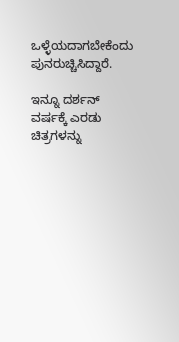ಒಳ್ಳೆಯದಾಗಬೇಕೆಂದು ಪುನರುಚ್ಚಿಸಿದ್ದಾರೆ.

ಇನ್ನೂ ದರ್ಶನ್ ವರ್ಷಕ್ಕೆ ಎರಡು ಚಿತ್ರಗಳನ್ನು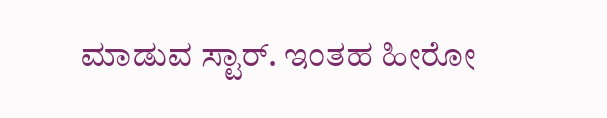ಮಾಡುವ ಸ್ಟಾರ್. ಇಂತಹ ಹೀರೋ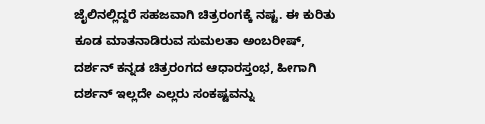ಜೈಲಿನಲ್ಲಿದ್ದರೆ ಸಹಜವಾಗಿ ಚಿತ್ರರಂಗಕ್ಕೆ ನಷ್ಟ. ಈ ಕುರಿತು ಕೂಡ ಮಾತನಾಡಿರುವ ಸುಮಲತಾ ಅಂಬರೀಷ್, ದರ್ಶನ್ ಕನ್ನಡ ಚಿತ್ರರಂಗದ ಆಧಾರಸ್ತಂಭ, ಹೀಗಾಗಿ ದರ್ಶನ್ ಇಲ್ಲದೇ ಎಲ್ಲರು ಸಂಕಷ್ಟವನ್ನು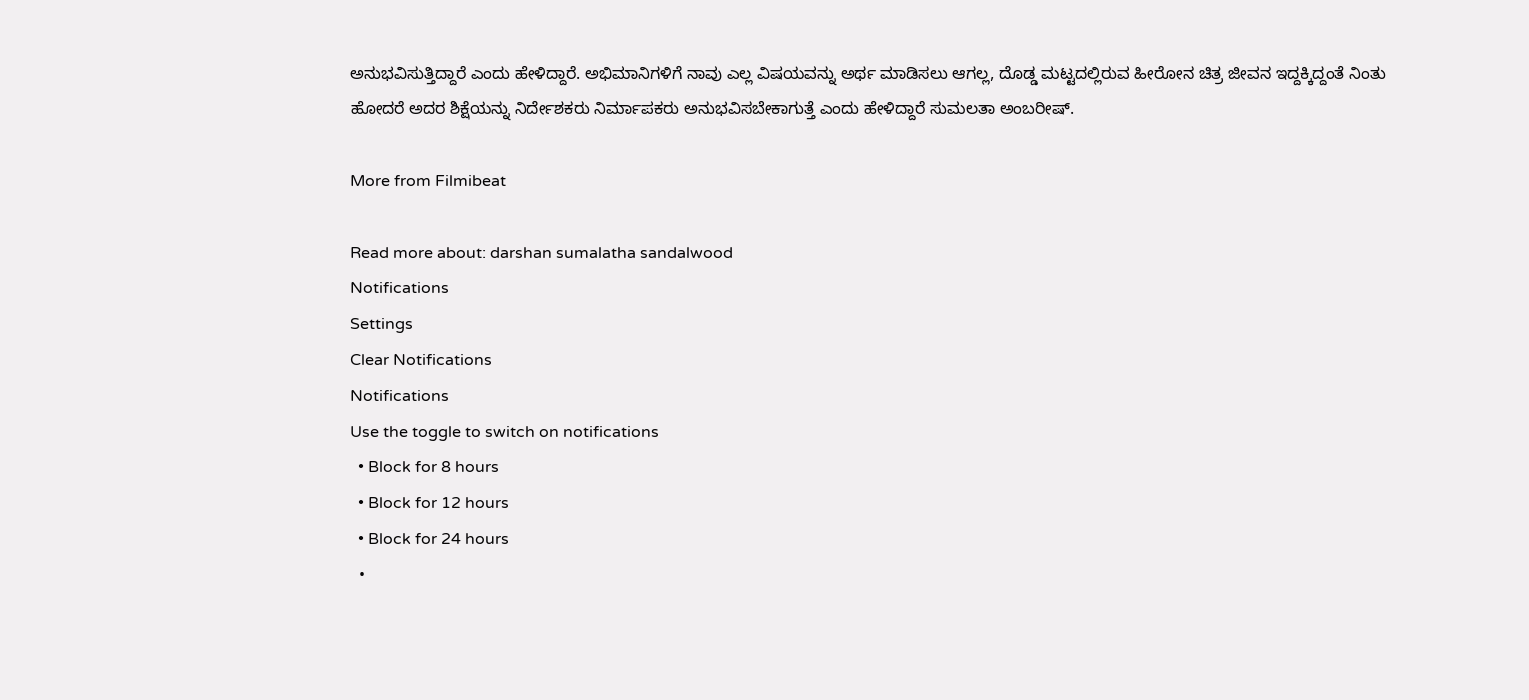ಅನುಭವಿಸುತ್ತಿದ್ದಾರೆ ಎಂದು ಹೇಳಿದ್ದಾರೆ. ಅಭಿಮಾನಿಗಳಿಗೆ ನಾವು ಎಲ್ಲ ವಿಷಯವನ್ನು ಅರ್ಥ ಮಾಡಿಸಲು ಆಗಲ್ಲ, ದೊಡ್ಡ ಮಟ್ಟದಲ್ಲಿರುವ ಹೀರೋನ ಚಿತ್ರ ಜೀವನ ಇದ್ದಕ್ಕಿದ್ದಂತೆ ನಿಂತು ಹೋದರೆ ಅದರ ಶಿಕ್ಷೆಯನ್ನು ನಿರ್ದೇಶಕರು ನಿರ್ಮಾಪಕರು ಅನುಭವಿಸಬೇಕಾಗುತ್ತೆ ಎಂದು ಹೇಳಿದ್ದಾರೆ ಸುಮಲತಾ ಅಂಬರೀ‍ಷ್.

More from Filmibeat

Read more about: darshan sumalatha sandalwood
Notifications
Settings
Clear Notifications
Notifications
Use the toggle to switch on notifications
  • Block for 8 hours
  • Block for 12 hours
  • Block for 24 hours
  •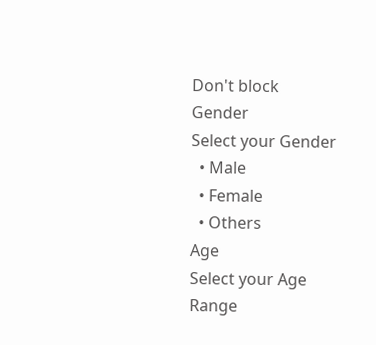Don't block
Gender
Select your Gender
  • Male
  • Female
  • Others
Age
Select your Age Range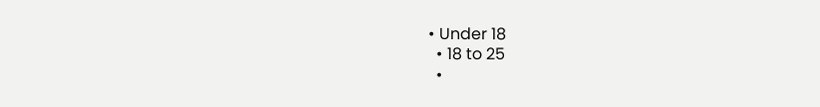• Under 18
  • 18 to 25
  •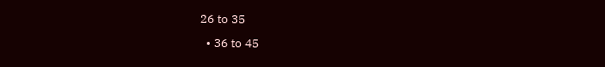26 to 35
  • 36 to 45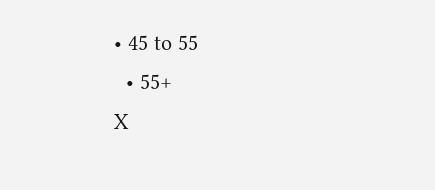• 45 to 55
  • 55+
X